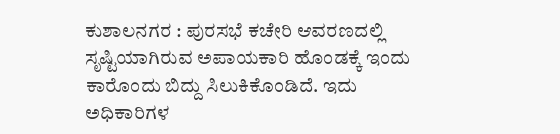ಕುಶಾಲನಗರ : ಪುರಸಭೆ ಕಚೇರಿ ಆವರಣದಲ್ಲಿ ಸೃಷ್ಟಿಯಾಗಿರುವ ಅಪಾಯಕಾರಿ ಹೊಂಡಕ್ಕೆ ಇಂದು ಕಾರೊಂದು ಬಿದ್ದು ಸಿಲುಕಿಕೊಂಡಿದೆ. ಇದು ಅಧಿಕಾರಿಗಳ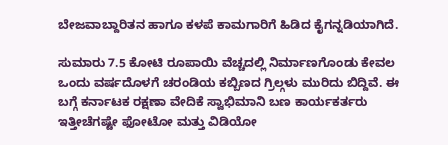ಬೇಜವಾಬ್ದಾರಿತನ ಹಾಗೂ ಕಳಪೆ ಕಾಮಗಾರಿಗೆ ಹಿಡಿದ ಕೈಗನ್ನಡಿಯಾಗಿದೆ.

ಸುಮಾರು 7.5 ಕೋಟಿ ರೂಪಾಯಿ ವೆಚ್ಚದಲ್ಲಿ ನಿರ್ಮಾಣಗೊಂಡು ಕೇವಲ ಒಂದು ವರ್ಷದೊಳಗೆ ಚರಂಡಿಯ ಕಬ್ಬಿಣದ ಗ್ರಿಲ್ಗಳು ಮುರಿದು ಬಿದ್ದಿವೆ. ಈ ಬಗ್ಗೆ ಕರ್ನಾಟಕ ರಕ್ಷಣಾ ವೇದಿಕೆ ಸ್ವಾಭಿಮಾನಿ ಬಣ ಕಾರ್ಯಕರ್ತರು ಇತ್ತೀಚೆಗಷ್ಟೇ ಫೋಟೋ ಮತ್ತು ವಿಡಿಯೋ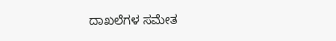ದಾಖಲೆಗಳ ಸಮೇತ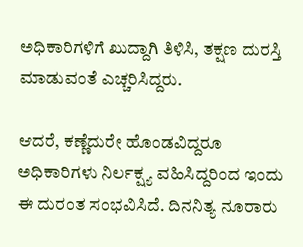ಅಧಿಕಾರಿಗಳಿಗೆ ಖುದ್ದಾಗಿ ತಿಳಿಸಿ, ತಕ್ಷಣ ದುರಸ್ತಿ ಮಾಡುವಂತೆ ಎಚ್ಚರಿಸಿದ್ದರು.

ಆದರೆ, ಕಣ್ಣೆದುರೇ ಹೊಂಡವಿದ್ದರೂ ಅಧಿಕಾರಿಗಳು ನಿರ್ಲಕ್ಷ್ಯ ವಹಿಸಿದ್ದರಿಂದ ಇಂದು ಈ ದುರಂತ ಸಂಭವಿಸಿದೆ. ದಿನನಿತ್ಯ ನೂರಾರು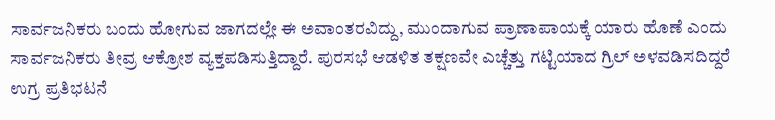ಸಾರ್ವಜನಿಕರು ಬಂದು ಹೋಗುವ ಜಾಗದಲ್ಲೇ ಈ ಅವಾಂತರವಿದ್ದು, ಮುಂದಾಗುವ ಪ್ರಾಣಾಪಾಯಕ್ಕೆ ಯಾರು ಹೊಣೆ ಎಂದು ಸಾರ್ವಜನಿಕರು ತೀವ್ರ ಆಕ್ರೋಶ ವ್ಯಕ್ತಪಡಿಸುತ್ತಿದ್ದಾರೆ. ಪುರಸಭೆ ಆಡಳಿತ ತಕ್ಷಣವೇ ಎಚ್ಚೆತ್ತು ಗಟ್ಟಿಯಾದ ಗ್ರಿಲ್ ಅಳವಡಿಸದಿದ್ದರೆ ಉಗ್ರ ಪ್ರತಿಭಟನೆ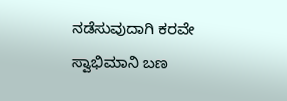ನಡೆಸುವುದಾಗಿ ಕರವೇ ಸ್ವಾಭಿಮಾನಿ ಬಣ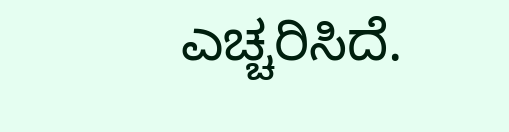ಎಚ್ಚರಿಸಿದೆ.